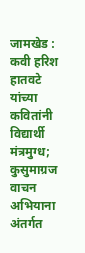जामखेड : कवी हरिश हातवटे यांच्या कवितांनी विद्यार्थी मंत्रमुग्ध; कुसुमाग्रज वाचन अभियाना अंतर्गत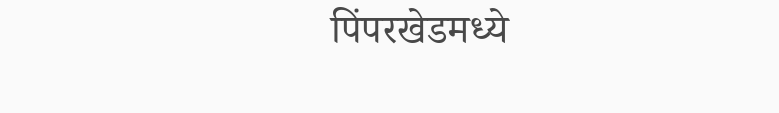पिंपरखेडमध्ये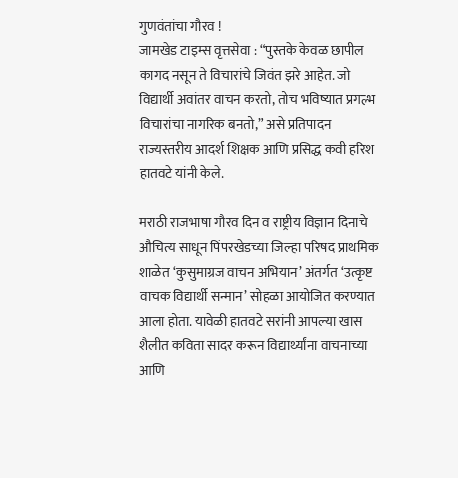गुणवंतांचा गौरव !
जामखेड टाइम्स वृत्तसेवा : “पुस्तके केवळ छापील कागद नसून ते विचारांचे जिवंत झरे आहेत. जो विद्यार्थी अवांतर वाचन करतो, तोच भविष्यात प्रगल्भ विचारांचा नागरिक बनतो,” असे प्रतिपादन राज्यस्तरीय आदर्श शिक्षक आणि प्रसिद्ध कवी हरिश हातवटे यांनी केले.

मराठी राजभाषा गौरव दिन व राष्ट्रीय विज्ञान दिनाचे औचित्य साधून पिंपरखेडच्या जिल्हा परिषद प्राथमिक शाळेत ‘कुसुमाग्रज वाचन अभियान’ अंतर्गत ‘उत्कृष्ट वाचक विद्यार्थी सन्मान’ सोहळा आयोजित करण्यात आला होता. यावेळी हातवटे सरांनी आपल्या खास शैलीत कविता सादर करून विद्यार्थ्यांना वाचनाच्या आणि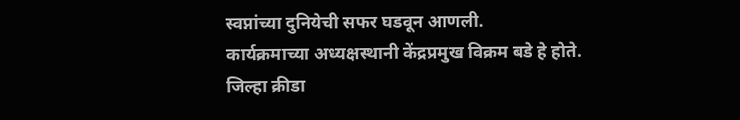स्वप्नांच्या दुनियेची सफर घडवून आणली.
कार्यक्रमाच्या अध्यक्षस्थानी केंद्रप्रमुख विक्रम बडे हे होते. जिल्हा क्रीडा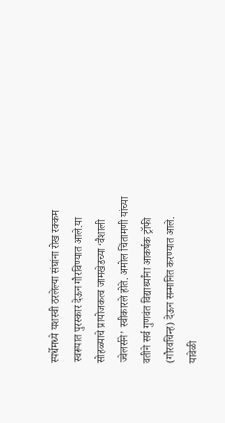स्पर्धेमध्ये यशस्वी ठरलेल्या संघांना रोख रक्कम स्वरूपात पुरस्कार देऊन गौरविण्यात आले.या सोहळ्याचे प्रायोजकत्व जामखेडच्या ‘वैशाली ज्वेलर्सने’ स्वीकारले होते. अमोल चिंतामणी यांच्या वतीने सर्व गुणवंत विद्यार्थ्यांना आकर्षक ट्रॉफी (गौरवचिन्ह) देऊन सन्मानित करण्यात आले.
यावेळी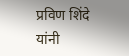प्रविण शिंदे यांनी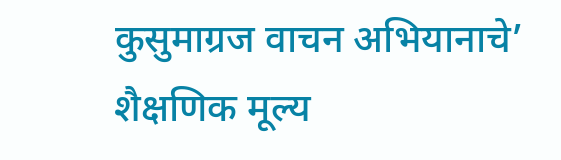कुसुमाग्रज वाचन अभियानाचे’ शैक्षणिक मूल्य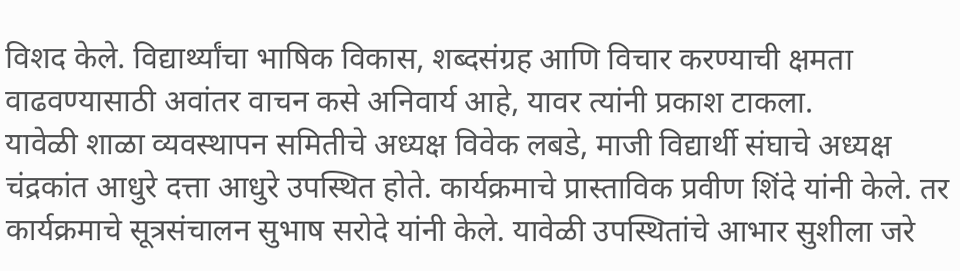विशद केले. विद्यार्थ्यांचा भाषिक विकास, शब्दसंग्रह आणि विचार करण्याची क्षमता वाढवण्यासाठी अवांतर वाचन कसे अनिवार्य आहे, यावर त्यांनी प्रकाश टाकला.
यावेळी शाळा व्यवस्थापन समितीचे अध्यक्ष विवेक लबडे, माजी विद्यार्थी संघाचे अध्यक्ष चंद्रकांत आधुरे दत्ता आधुरे उपस्थित होते. कार्यक्रमाचे प्रास्ताविक प्रवीण शिंदे यांनी केले. तर कार्यक्रमाचे सूत्रसंचालन सुभाष सरोदे यांनी केले. यावेळी उपस्थितांचे आभार सुशीला जरे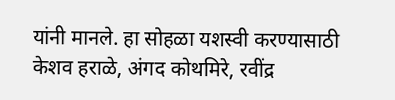यांनी मानले. हा सोहळा यशस्वी करण्यासाठी केशव हराळे, अंगद कोथमिरे, रवींद्र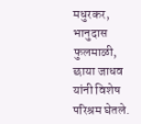मधुरकर, भानुदास फुलमाळी, छाया जाधव यांनी विशेष परिश्रम घेतले.